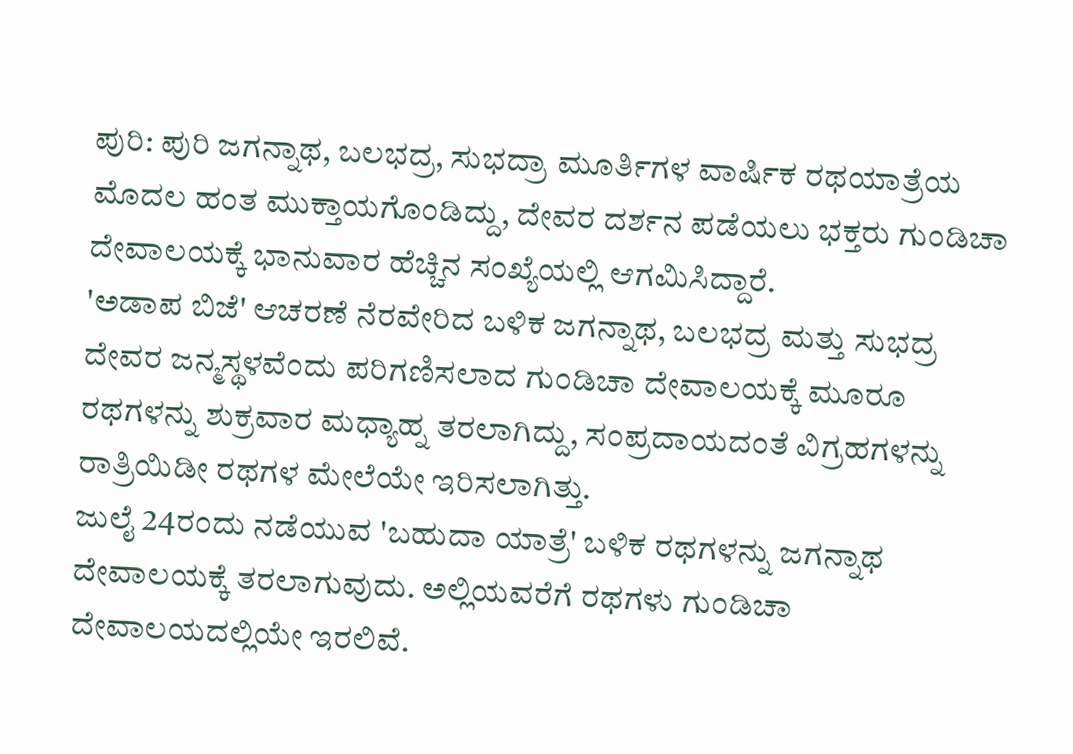ಪುರಿ: ಪುರಿ ಜಗನ್ನಾಥ, ಬಲಭದ್ರ, ಸುಭದ್ರಾ ಮೂರ್ತಿಗಳ ವಾರ್ಷಿಕ ರಥಯಾತ್ರೆಯ ಮೊದಲ ಹಂತ ಮುಕ್ತಾಯಗೊಂಡಿದ್ದು, ದೇವರ ದರ್ಶನ ಪಡೆಯಲು ಭಕ್ತರು ಗುಂಡಿಚಾ ದೇವಾಲಯಕ್ಕೆ ಭಾನುವಾರ ಹೆಚ್ಚಿನ ಸಂಖ್ಯೆಯಲ್ಲಿ ಆಗಮಿಸಿದ್ದಾರೆ.
'ಅಡಾಪ ಬಿಜೆ' ಆಚರಣೆ ನೆರವೇರಿದ ಬಳಿಕ ಜಗನ್ನಾಥ, ಬಲಭದ್ರ ಮತ್ತು ಸುಭದ್ರ ದೇವರ ಜನ್ಮಸ್ಥಳವೆಂದು ಪರಿಗಣಿಸಲಾದ ಗುಂಡಿಚಾ ದೇವಾಲಯಕ್ಕೆ ಮೂರೂ ರಥಗಳನ್ನು ಶುಕ್ರವಾರ ಮಧ್ಯಾಹ್ನ ತರಲಾಗಿದ್ದು, ಸಂಪ್ರದಾಯದಂತೆ ವಿಗ್ರಹಗಳನ್ನು ರಾತ್ರಿಯಿಡೀ ರಥಗಳ ಮೇಲೆಯೇ ಇರಿಸಲಾಗಿತ್ತು.
ಜುಲೈ 24ರಂದು ನಡೆಯುವ 'ಬಹುದಾ ಯಾತ್ರೆ' ಬಳಿಕ ರಥಗಳನ್ನು ಜಗನ್ನಾಥ ದೇವಾಲಯಕ್ಕೆ ತರಲಾಗುವುದು. ಅಲ್ಲಿಯವರೆಗೆ ರಥಗಳು ಗುಂಡಿಚಾ ದೇವಾಲಯದಲ್ಲಿಯೇ ಇರಲಿವೆ.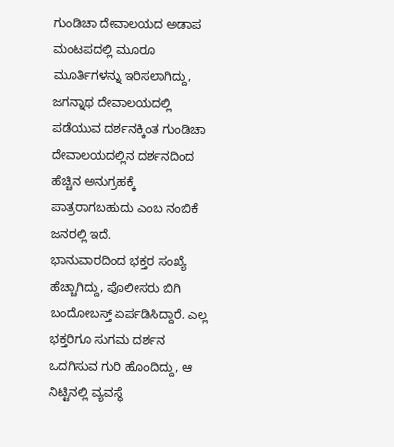ಗುಂಡಿಚಾ ದೇವಾಲಯದ ಅಡಾಪ ಮಂಟಪದಲ್ಲಿ ಮೂರೂ ಮೂರ್ತಿಗಳನ್ನು ಇರಿಸಲಾಗಿದ್ದು, ಜಗನ್ನಾಥ ದೇವಾಲಯದಲ್ಲಿ ಪಡೆಯುವ ದರ್ಶನಕ್ಕಿಂತ ಗುಂಡಿಚಾ ದೇವಾಲಯದಲ್ಲಿನ ದರ್ಶನದಿಂದ ಹೆಚ್ಚಿನ ಅನುಗ್ರಹಕ್ಕೆ ಪಾತ್ರರಾಗಬಹುದು ಎಂಬ ನಂಬಿಕೆ ಜನರಲ್ಲಿ ಇದೆ.
ಭಾನುವಾರದಿಂದ ಭಕ್ತರ ಸಂಖ್ಯೆ ಹೆಚ್ಚಾಗಿದ್ದು, ಪೊಲೀಸರು ಬಿಗಿ ಬಂದೋಬಸ್ತ್ ಏರ್ಪಡಿಸಿದ್ದಾರೆ. ಎಲ್ಲ ಭಕ್ತರಿಗೂ ಸುಗಮ ದರ್ಶನ ಒದಗಿಸುವ ಗುರಿ ಹೊಂದಿದ್ದು, ಆ ನಿಟ್ಟಿನಲ್ಲಿ ವ್ಯವಸ್ಥೆ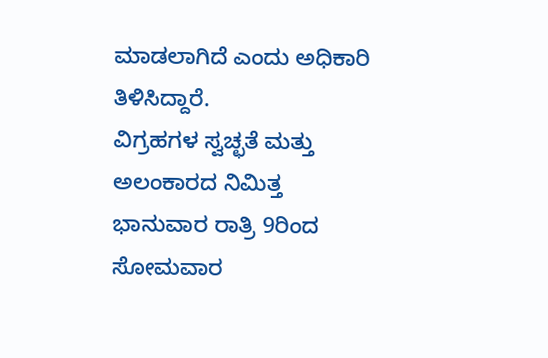ಮಾಡಲಾಗಿದೆ ಎಂದು ಅಧಿಕಾರಿ ತಿಳಿಸಿದ್ದಾರೆ.
ವಿಗ್ರಹಗಳ ಸ್ವಚ್ಛತೆ ಮತ್ತು ಅಲಂಕಾರದ ನಿಮಿತ್ತ ಭಾನುವಾರ ರಾತ್ರಿ 9ರಿಂದ ಸೋಮವಾರ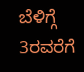ಬೆಳಿಗ್ಗೆ 3ರವರೆಗೆ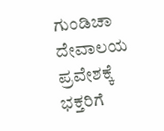ಗುಂಡಿಚಾ ದೇವಾಲಯ ಪ್ರವೇಶಕ್ಕೆ ಭಕ್ತರಿಗೆ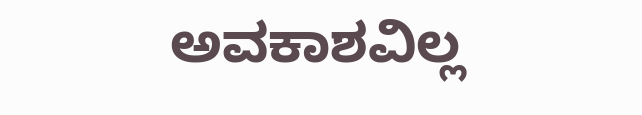ಅವಕಾಶವಿಲ್ಲ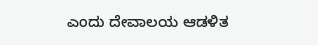ಎಂದು ದೇವಾಲಯ ಆಡಳಿತ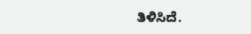ತಿಳಿಸಿದೆ.